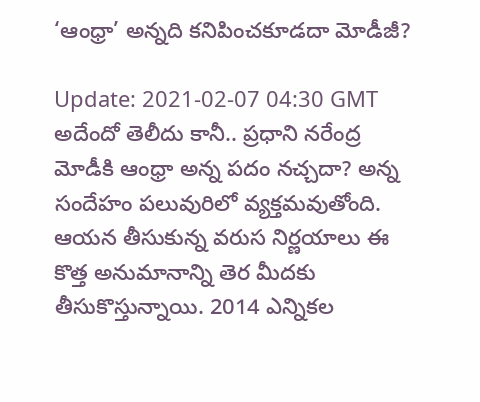‘ఆంధ్రా’ అన్నది కనిపించకూడదా మోడీజీ?

Update: 2021-02-07 04:30 GMT
అదేందో తెలీదు కానీ.. ప్రధాని నరేంద్ర మోడీకి ఆంధ్రా అన్న పదం నచ్చదా? అన్న సందేహం పలువురిలో వ్యక్తమవుతోంది. ఆయన తీసుకున్న వరుస నిర్ణయాలు ఈ కొత్త అనుమానాన్ని తెర మీదకు తీసుకొస్తున్నాయి. 2014 ఎన్నికల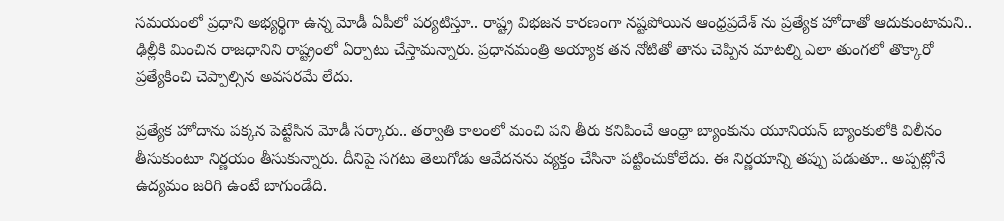సమయంలో ప్రధాని అభ్యర్థిగా ఉన్న మోడీ ఏపీలో పర్యటిస్తూ.. రాష్ట్ర విభజన కారణంగా నష్టపోయిన ఆంధ్రప్రదేశ్ ను ప్రత్యేక హోదాతో ఆదుకుంటామని.. ఢిల్లీకి మించిన రాజధానిని రాష్ట్రంలో ఏర్పాటు చేస్తామన్నారు. ప్రధానమంత్రి అయ్యాక తన నోటితో తాను చెప్పిన మాటల్ని ఎలా తుంగలో తొక్కారో ప్రత్యేకించి చెప్పాల్సిన అవసరమే లేదు.

ప్రత్యేక హోదాను పక్కన పెట్టేసిన మోడీ సర్కారు.. తర్వాతి కాలంలో మంచి పని తీరు కనిపించే ఆంధ్రా బ్యాంకును యూనియన్ బ్యాంకులోకి విలీనం తీసుకుంటూ నిర్ణయం తీసుకున్నారు. దీనిపై సగటు తెలుగోడు ఆవేదనను వ్యక్తం చేసినా పట్టించుకోలేదు. ఈ నిర్ణయాన్ని తప్పు పడుతూ.. అప్పట్లోనే ఉద్యమం జరిగి ఉంటే బాగుండేది.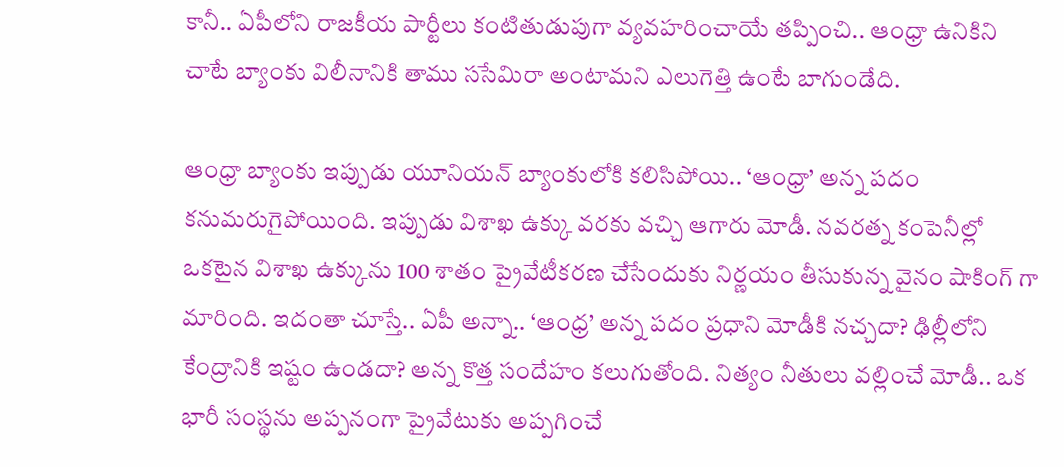కానీ.. ఏపీలోని రాజకీయ పార్టీలు కంటితుడుపుగా వ్యవహరించాయే తప్పించి.. ఆంధ్రా ఉనికిని చాటే బ్యాంకు విలీనానికి తాము ససేమిరా అంటామని ఎలుగెత్తి ఉంటే బాగుండేది.

ఆంధ్రా బ్యాంకు ఇప్పుడు యూనియన్ బ్యాంకులోకి కలిసిపోయి.. ‘ఆంధ్రా’ అన్న పదం కనుమరుగైపోయింది. ఇప్పుడు విశాఖ ఉక్కు వరకు వచ్చి ఆగారు మోడీ. నవరత్న కంపెనీల్లో ఒకటైన విశాఖ ఉక్కును 100 శాతం ప్రైవేటీకరణ చేసేందుకు నిర్ణయం తీసుకున్న వైనం షాకింగ్ గా మారింది. ఇదంతా చూస్తే.. ఏపీ అన్నా.. ‘ఆంధ్ర’ అన్న పదం ప్రధాని మోడీకి నచ్చదా? ఢిల్లీలోని కేంద్రానికి ఇష్టం ఉండదా? అన్న కొత్త సందేహం కలుగుతోంది. నిత్యం నీతులు వల్లించే మోడీ.. ఒక భారీ సంస్థను అప్పనంగా ప్రైవేటుకు అప్పగించే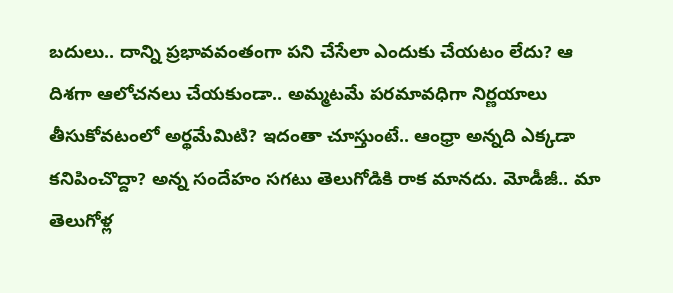బదులు.. దాన్ని ప్రభావవంతంగా పని చేసేలా ఎందుకు చేయటం లేదు? ఆ దిశగా ఆలోచనలు చేయకుండా.. అమ్మటమే పరమావధిగా నిర్ణయాలు తీసుకోవటంలో అర్థమేమిటి? ఇదంతా చూస్తుంటే.. ఆంధ్రా అన్నది ఎక్కడా కనిపించొద్దా? అన్న సందేహం సగటు తెలుగోడికి రాక మానదు. మోడీజీ.. మా తెలుగోళ్ల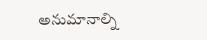అనుమానాల్ని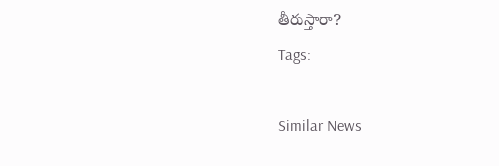తీరుస్తారా?
Tags:

Similar News